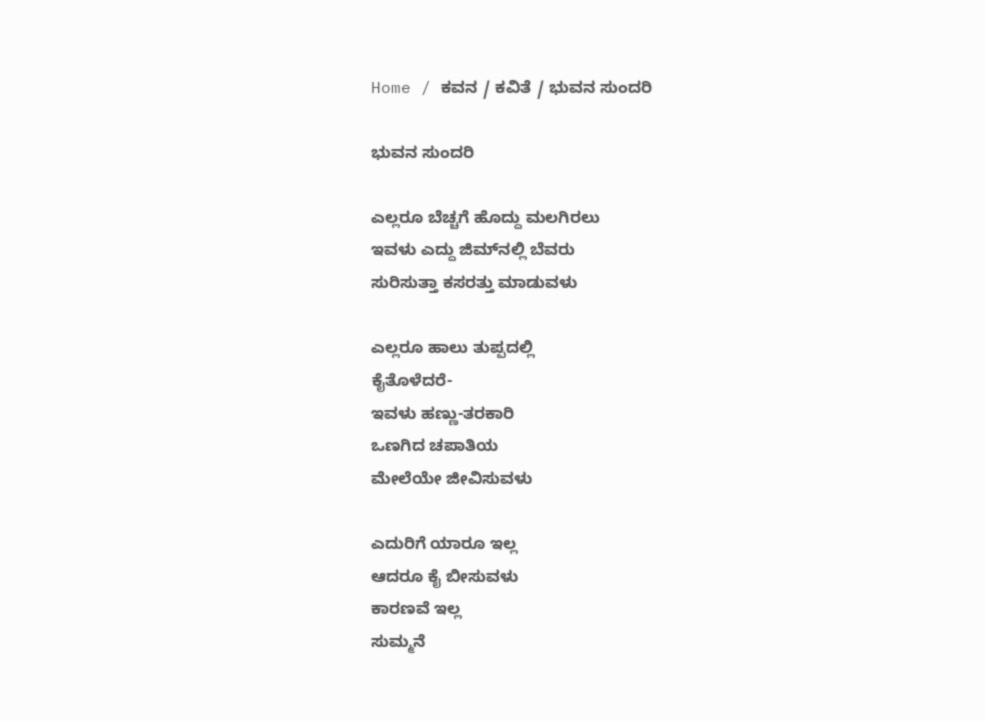Home / ಕವನ / ಕವಿತೆ / ಭುವನ ಸುಂದರಿ

ಭುವನ ಸುಂದರಿ

ಎಲ್ಲರೂ ಬೆಚ್ಚಗೆ ಹೊದ್ದು ಮಲಗಿರಲು
ಇವಳು ಎದ್ದು ಜಿಮ್‌ನಲ್ಲಿ ಬೆವರು
ಸುರಿಸುತ್ತಾ ಕಸರತ್ತು ಮಾಡುವಳು

ಎಲ್ಲರೂ ಹಾಲು ತುಪ್ಪದಲ್ಲಿ
ಕೈತೊಳೆದರೆ-
ಇವಳು ಹಣ್ಣು-ತರಕಾರಿ
ಒಣಗಿದ ಚಪಾತಿಯ
ಮೇಲೆಯೇ ಜೀವಿಸುವಳು

ಎದುರಿಗೆ ಯಾರೂ ಇಲ್ಲ
ಆದರೂ ಕೈ ಬೀಸುವಳು
ಕಾರಣವೆ ಇಲ್ಲ
ಸುಮ್ಮನೆ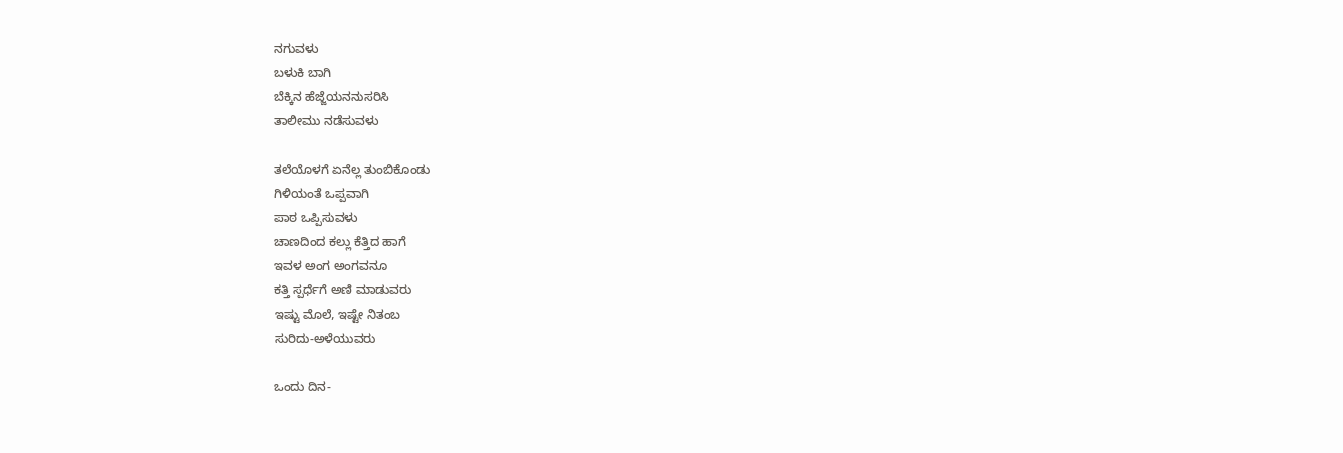ನಗುವಳು
ಬಳುಕಿ ಬಾಗಿ
ಬೆಕ್ಕಿನ ಹೆಜ್ಜೆಯನನುಸರಿಸಿ
ತಾಲೀಮು ನಡೆಸುವಳು

ತಲೆಯೊಳಗೆ ಏನೆಲ್ಲ ತುಂಬಿಕೊಂಡು
ಗಿಳಿಯಂತೆ ಒಪ್ಪವಾಗಿ
ಪಾಠ ಒಪ್ಪಿಸುವಳು
ಚಾಣದಿಂದ ಕಲ್ಲು ಕೆತ್ತಿದ ಹಾಗೆ
ಇವಳ ಅಂಗ ಅಂಗವನೂ
ಕತ್ತಿ ಸ್ಪರ್ಧೆಗೆ ಅಣಿ ಮಾಡುವರು
ಇಷ್ಟು ಮೊಲೆ, ಇಷ್ಟೇ ನಿತಂಬ
ಸುರಿದು-ಅಳೆಯುವರು

ಒಂದು ದಿನ-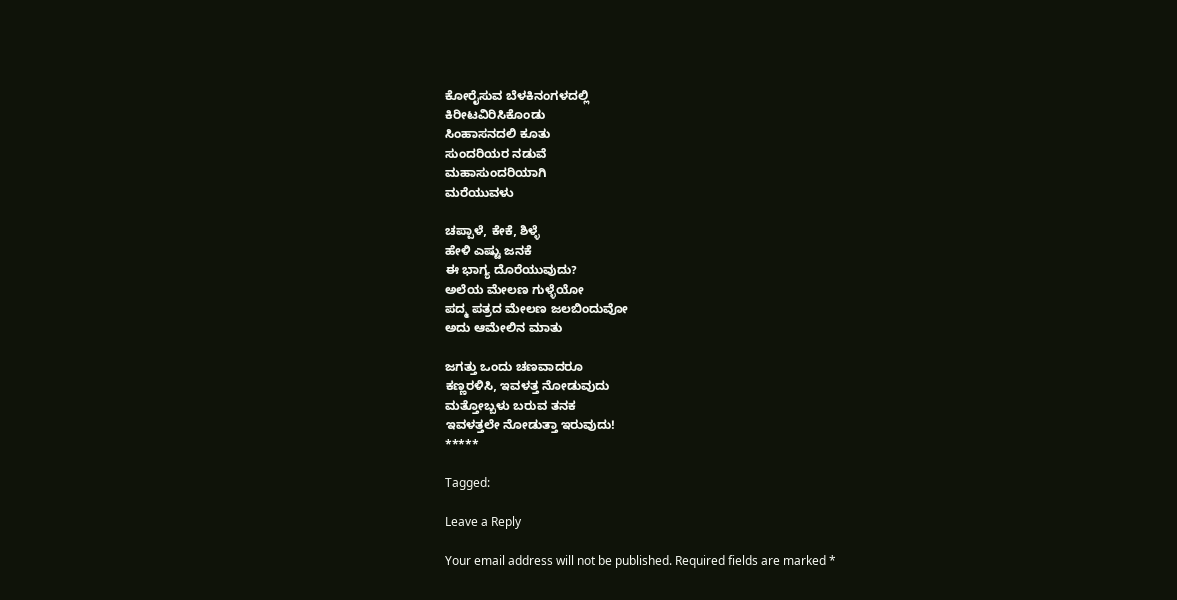ಕೋರೈಸುವ ಬೆಳಕಿನಂಗಳದಲ್ಲಿ
ಕಿರೀಟವಿರಿಸಿಕೊಂಡು
ಸಿಂಹಾಸನದಲಿ ಕೂತು
ಸುಂದರಿಯರ ನಡುವೆ
ಮಹಾಸುಂದರಿಯಾಗಿ
ಮರೆಯುವಳು

ಚಪ್ಪಾಳೆ, ಕೇಕೆ, ಶಿಳ್ಳೆ
ಹೇಳಿ ಎಷ್ಟು ಜನಕೆ
ಈ ಭಾಗ್ಯ ದೊರೆಯುವುದು?
ಅಲೆಯ ಮೇಲಣ ಗುಳ್ಳೆಯೋ
ಪದ್ಮ ಪತ್ರದ ಮೇಲಣ ಜಲಬಿಂದುವೋ
ಅದು ಆಮೇಲಿನ ಮಾತು

ಜಗತ್ತು ಒಂದು ಚಣವಾದರೂ
ಕಣ್ಣರಳಿಸಿ, ಇವಳತ್ತ ನೋಡುವುದು
ಮತ್ತೋಬ್ಬಳು ಬರುವ ತನಕ
ಇವಳತ್ತಲೇ ನೋಡುತ್ತಾ ಇರುವುದು!
*****

Tagged:

Leave a Reply

Your email address will not be published. Required fields are marked *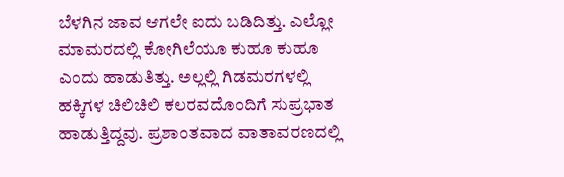ಬೆಳಗಿನ ಜಾವ ಆಗಲೇ ಐದು ಬಡಿದಿತ್ತು. ಎಲ್ಲೋ ಮಾಮರದಲ್ಲಿ ಕೋಗಿಲೆಯೂ ಕುಹೂ ಕುಹೂ ಎಂದು ಹಾಡುತಿತ್ತು. ಅಲ್ಲಲ್ಲಿ ಗಿಡಮರಗಳಲ್ಲಿ ಹಕ್ಕಿಗಳ ಚಿಲಿಚಿಲಿ ಕಲರವದೊಂದಿಗೆ ಸುಪ್ರಭಾತ ಹಾಡುತ್ತಿದ್ದವು. ಪ್ರಶಾಂತವಾದ ವಾತಾವರಣದಲ್ಲಿ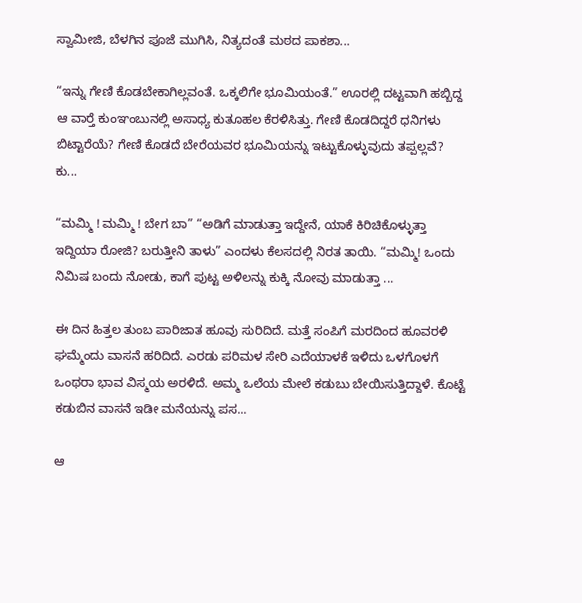ಸ್ವಾಮೀಜಿ, ಬೆಳಗಿನ ಪೂಜೆ ಮುಗಿಸಿ, ನಿತ್ಯದಂತೆ ಮಠದ ಪಾಕಶಾ...

“ಇನ್ನು ಗೇಣಿ ಕೊಡಬೇಕಾಗಿಲ್ಲವಂತೆ. ಒಕ್ಕಲಿಗೇ ಭೂಮಿಯಂತೆ.” ಊರಲ್ಲಿ ದಟ್ಟವಾಗಿ ಹಬ್ಬಿದ್ದ ಆ ವಾರ್‍ತೆ ಕುಂಞಂಬುನಲ್ಲಿ ಅಸಾಧ್ಯ ಕುತೂಹಲ ಕೆರಳಿಸಿತ್ತು. ಗೇಣಿ ಕೊಡದಿದ್ದರೆ ಧನಿಗಳು ಬಿಟ್ಟಾರೆಯೆ? ಗೇಣಿ ಕೊಡದೆ ಬೇರೆಯವರ ಭೂಮಿಯನ್ನು ಇಟ್ಟುಕೊಳ್ಳುವುದು ತಪ್ಪಲ್ಲವೆ? ಕು...

“ಮಮ್ಮಿ ! ಮಮ್ಮಿ ! ಬೇಗ ಬಾ” “ಅಡಿಗೆ ಮಾಡುತ್ತಾ ಇದ್ದೇನೆ, ಯಾಕೆ ಕಿರಿಚಿಕೊಳ್ಳುತ್ತಾ ಇದ್ದಿಯಾ ರೋಜಿ? ಬರುತ್ತೀನಿ ತಾಳು” ಎಂದಳು ಕೆಲಸದಲ್ಲಿ ನಿರತ ತಾಯಿ. “ಮಮ್ಮಿ! ಒಂದು ನಿಮಿಷ ಬಂದು ನೋಡು, ಕಾಗೆ ಪುಟ್ಟ ಅಳಿಲನ್ನು ಕುಕ್ಕಿ ನೋವು ಮಾಡುತ್ತಾ ...

ಈ ದಿನ ಹಿತ್ತಲ ತುಂಬ ಪಾರಿಜಾತ ಹೂವು ಸುರಿದಿದೆ. ಮತ್ತೆ ಸಂಪಿಗೆ ಮರದಿಂದ ಹೂವರಳಿ ಘಮ್ಮೆಂದು ವಾಸನೆ ಹರಿದಿದೆ. ಎರಡು ಪರಿಮಳ ಸೇರಿ ಎದೆಯಾಳಕೆ ಇಳಿದು ಒಳಗೊಳಗೆ ಒಂಥರಾ ಭಾವ ವಿಸ್ಮಯ ಅರಳಿದೆ. ಅಮ್ಮ ಒಲೆಯ ಮೇಲೆ ಕಡುಬು ಬೇಯಿಸುತ್ತಿದ್ದಾಳೆ. ಕೊಟ್ಟೆ ಕಡುಬಿನ ವಾಸನೆ ಇಡೀ ಮನೆಯನ್ನು ಪಸ...

ಆ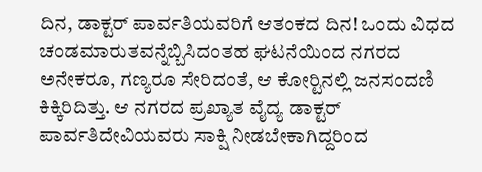ದಿನ, ಡಾಕ್ಟರ್ ಪಾರ್ವತಿಯವರಿಗೆ ಆತಂಕದ ದಿನ! ಒಂದು ವಿಧದ ಚಂಡಮಾರುತವನ್ನೆಬ್ಬಿಸಿದಂತಹ ಘಟನೆಯಿಂದ ನಗರದ ಅನೇಕರೂ, ಗಣ್ಯರೂ ಸೇರಿದಂತೆ, ಆ ಕೋರ್‍ಟಿನಲ್ಲಿ ಜನಸಂದಣಿ ಕಿಕ್ಕಿರಿದಿತ್ತು. ಆ ನಗರದ ಪ್ರಖ್ಯಾತ ವೈದ್ಯ ಡಾಕ್ಟರ್ ಪಾರ್ವತಿದೇವಿಯವರು ಸಾಕ್ಷಿ ನೀಡಬೇಕಾಗಿದ್ದರಿಂದ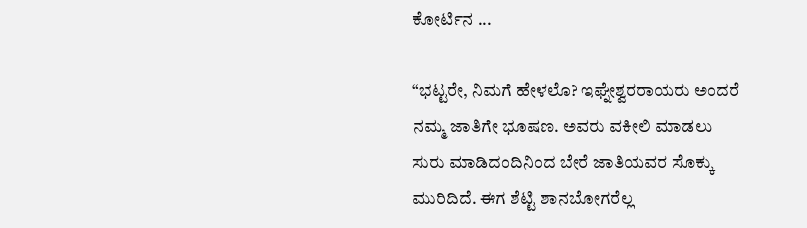ಕೋರ್ಟಿನ ...

“ಭಟ್ಟರೇ, ನಿಮಗೆ ಹೇಳಲೊ? ಇಘ್ನೇಶ್ವರರಾಯರು ಅಂದರೆ ನಮ್ಮ ಜಾತಿಗೇ ಭೂಷಣ. ಅವರು ವಕೀಲಿ ಮಾಡಲು ಸುರು ಮಾಡಿದಂದಿನಿಂದ ಬೇರೆ ಜಾತಿಯವರ ಸೊಕ್ಕು ಮುರಿದಿದೆ. ಈಗ ಶೆಟ್ಟಿ ಶಾನಬೋಗರೆಲ್ಲ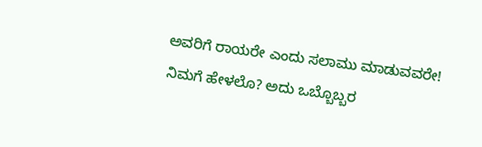ಅವರಿಗೆ ರಾಯರೇ ಎಂದು ಸಲಾಮು ಮಾಡುವವರೇ! ನಿಮಗೆ ಹೇಳಲೊ? ಅದು ಒಬ್ಬೊಬ್ಬರ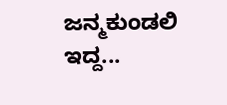ಜನ್ಮಕುಂಡಲಿ ಇದ್ದ...